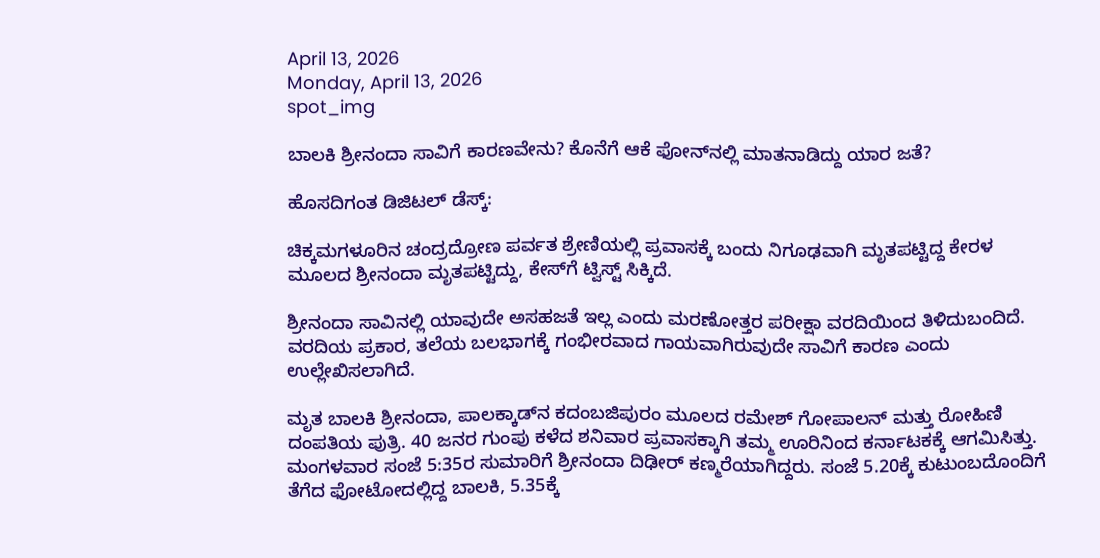April 13, 2026
Monday, April 13, 2026
spot_img

ಬಾಲಕಿ ಶ್ರೀನಂದಾ ಸಾವಿಗೆ ಕಾರಣವೇನು? ಕೊನೆಗೆ ಆಕೆ ಫೋನ್‌ನಲ್ಲಿ ಮಾತನಾಡಿದ್ದು ಯಾರ ಜತೆ?

ಹೊಸದಿಗಂತ ಡಿಜಿಟಲ್‌ ಡೆಸ್ಕ್‌:

ಚಿಕ್ಕಮಗಳೂರಿನ ಚಂದ್ರದ್ರೋಣ ಪರ್ವತ ಶ್ರೇಣಿಯಲ್ಲಿ ಪ್ರವಾಸಕ್ಕೆ ಬಂದು ನಿಗೂಢವಾಗಿ ಮೃತಪಟ್ಟಿದ್ದ ಕೇರಳ ಮೂಲದ ಶ್ರೀನಂದಾ ಮೃತಪಟ್ಟಿದ್ದು, ಕೇಸ್‌ಗೆ ಟ್ವಿಸ್ಟ್‌ ಸಿಕ್ಕಿದೆ.

ಶ್ರೀನಂದಾ ಸಾವಿನಲ್ಲಿ ಯಾವುದೇ ಅಸಹಜತೆ ಇಲ್ಲ ಎಂದು ಮರಣೋತ್ತರ ಪರೀಕ್ಷಾ ವರದಿಯಿಂದ ತಿಳಿದುಬಂದಿದೆ. ವರದಿಯ ಪ್ರಕಾರ, ತಲೆಯ ಬಲಭಾಗಕ್ಕೆ ಗಂಭೀರವಾದ ಗಾಯವಾಗಿರುವುದೇ ಸಾವಿಗೆ ಕಾರಣ ಎಂದು ಉಲ್ಲೇಖಿಸಲಾಗಿದೆ.

ಮೃತ ಬಾಲಕಿ ಶ್ರೀನಂದಾ, ಪಾಲಕ್ಕಾಡ್‌ನ ಕದಂಬಜಿಪುರಂ ಮೂಲದ ರಮೇಶ್ ಗೋಪಾಲನ್ ಮತ್ತು ರೋಹಿಣಿ ದಂಪತಿಯ ಪುತ್ರಿ. 40 ಜನರ ಗುಂಪು ಕಳೆದ ಶನಿವಾರ ಪ್ರವಾಸಕ್ಕಾಗಿ ತಮ್ಮ ಊರಿನಿಂದ ಕರ್ನಾಟಕಕ್ಕೆ ಆಗಮಿಸಿತ್ತು. ಮಂಗಳವಾರ ಸಂಜೆ 5:35ರ ಸುಮಾರಿಗೆ ಶ್ರೀನಂದಾ ದಿಢೀರ್ ಕಣ್ಮರೆಯಾಗಿದ್ದರು. ಸಂಜೆ 5.20ಕ್ಕೆ ಕುಟುಂಬದೊಂದಿಗೆ ತೆಗೆದ ಫೋಟೋದಲ್ಲಿದ್ದ ಬಾಲಕಿ, 5.35ಕ್ಕೆ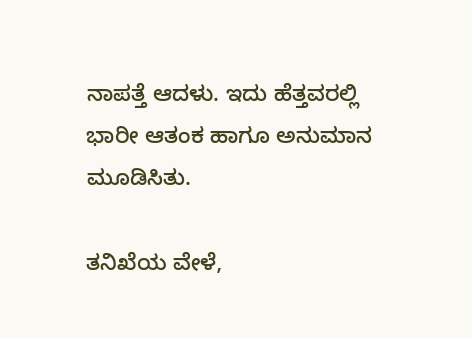ನಾಪತ್ತೆ ಆದಳು. ಇದು ಹೆತ್ತವರಲ್ಲಿ ಭಾರೀ ಆತಂಕ ಹಾಗೂ ಅನುಮಾನ ಮೂಡಿಸಿತು.

ತನಿಖೆಯ ವೇಳೆ,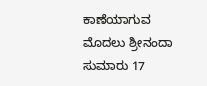ಕಾಣೆಯಾಗುವ ಮೊದಲು ಶ್ರೀನಂದಾ ಸುಮಾರು 17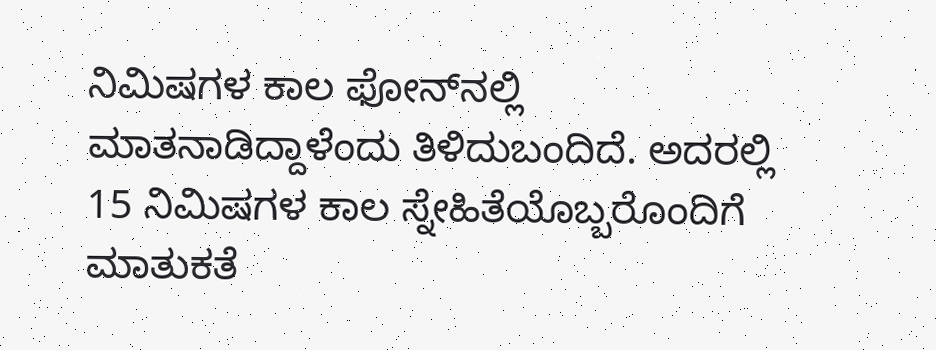ನಿಮಿಷಗಳ ಕಾಲ ಫೋನ್‌ನಲ್ಲಿ ಮಾತನಾಡಿದ್ದಾಳೆಂದು ತಿಳಿದುಬಂದಿದೆ. ಅದರಲ್ಲಿ 15 ನಿಮಿಷಗಳ ಕಾಲ ಸ್ನೇಹಿತೆಯೊಬ್ಬರೊಂದಿಗೆ ಮಾತುಕತೆ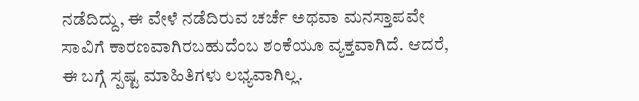ನಡೆದಿದ್ದು, ಈ ವೇಳೆ ನಡೆದಿರುವ ಚರ್ಚೆ ಅಥವಾ ಮನಸ್ತಾಪವೇ ಸಾವಿಗೆ ಕಾರಣವಾಗಿರಬಹುದೆಂಬ ಶಂಕೆಯೂ ವ್ಯಕ್ತವಾಗಿದೆ. ಆದರೆ, ಈ ಬಗ್ಗೆ ಸ್ಪಷ್ಟ ಮಾಹಿತಿಗಳು ಲಭ್ಯವಾಗಿಲ್ಲ.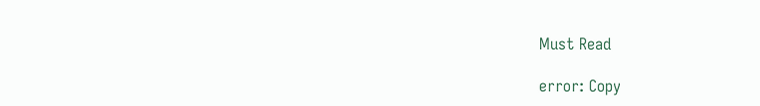Must Read

error: Copy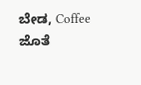ಬೇಡ, Coffee ಜೊತೆ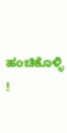ಹಂಚಿಕೊಳ್ಳಿ !